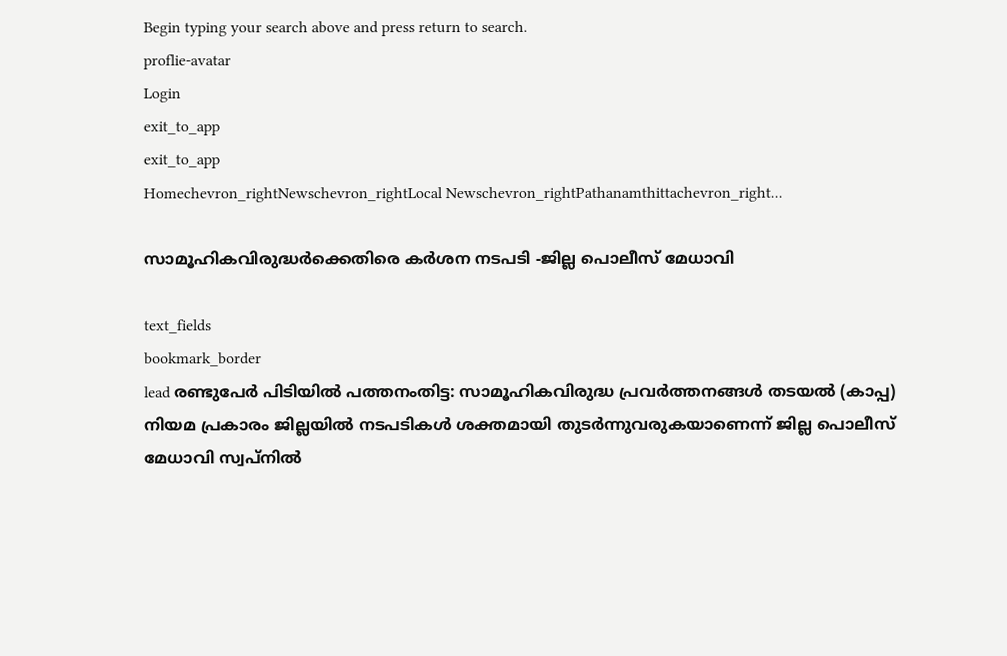Begin typing your search above and press return to search.
proflie-avatar
Login
exit_to_app
exit_to_app
Homechevron_rightNewschevron_rightLocal Newschevron_rightPathanamthittachevron_right...

സാമൂഹികവിരുദ്ധർക്കെതിരെ കർശന നടപടി -ജില്ല പൊലീസ് മേധാവി

text_fields
bookmark_border
lead രണ്ടുപേർ പിടിയിൽ പത്തനംതിട്ട: സാമൂഹികവിരുദ്ധ പ്രവർത്തനങ്ങൾ തടയൽ (കാപ്പ) നിയമ പ്രകാരം ജില്ലയിൽ നടപടികൾ ശക്തമായി തുടർന്നുവരുകയാണെന്ന് ജില്ല പൊലീസ് മേധാവി സ്വപ്‌നിൽ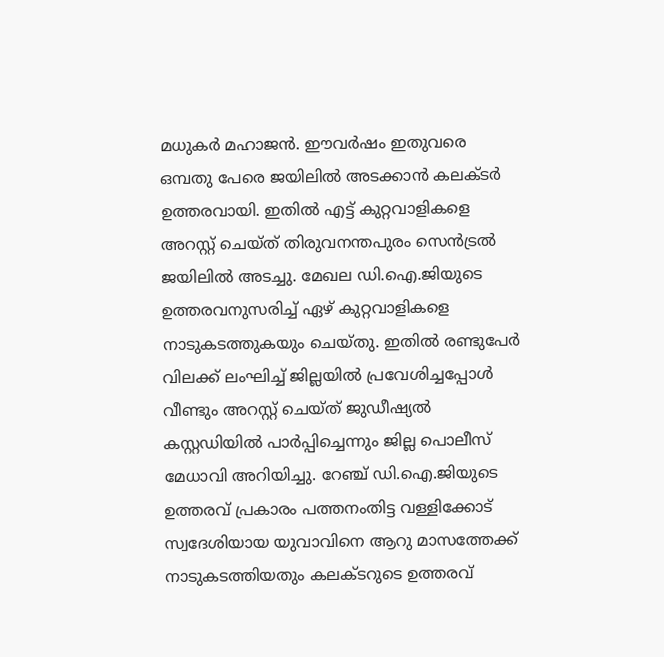മധുകർ മഹാജൻ. ഈവർഷം ഇതുവരെ ഒമ്പതു പേരെ ജയിലിൽ അടക്കാൻ കലക്ടർ ഉത്തരവായി. ഇതിൽ എട്ട് കുറ്റവാളികളെ അറസ്റ്റ് ചെയ്ത് തിരുവനന്തപുരം സെൻട്രൽ ജയിലിൽ അടച്ചു. മേഖല ഡി.ഐ.ജിയുടെ ഉത്തരവനുസരിച്ച് ഏഴ് കുറ്റവാളികളെ നാടുകടത്തുകയും ചെയ്തു. ഇതിൽ രണ്ടുപേർ വിലക്ക് ലംഘിച്ച് ജില്ലയിൽ പ്രവേശിച്ചപ്പോൾ വീണ്ടും അറസ്റ്റ് ചെയ്ത് ജുഡീഷ്യൽ കസ്റ്റഡിയിൽ പാർപ്പിച്ചെന്നും ജില്ല പൊലീസ് മേധാവി അറിയിച്ചു. റേഞ്ച് ഡി.ഐ.ജിയുടെ ഉത്തരവ് പ്രകാരം പത്തനംതിട്ട വള്ളിക്കോട് സ്വദേശിയായ യുവാവിനെ ആറു മാസത്തേക്ക് നാടുകടത്തിയതും കലക്ടറുടെ ഉത്തരവ്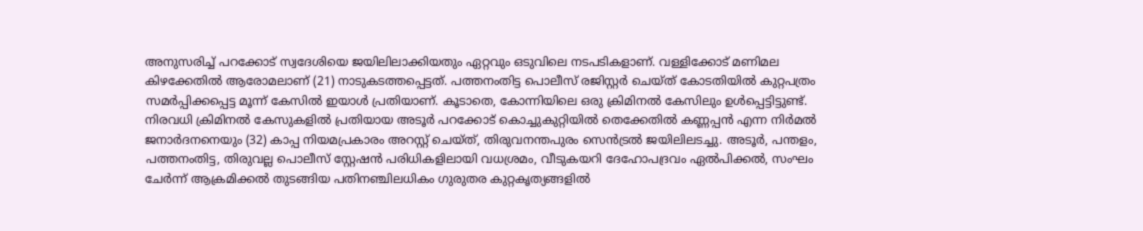അനുസരിച്ച് പറക്കോട് സ്വദേശിയെ ജയിലിലാക്കിയതും ഏറ്റവും ഒടുവിലെ നടപടികളാണ്. വള്ളിക്കോട് മണിമല കിഴക്കേതിൽ ആരോമലാണ് (21) നാടുകടത്തപ്പെട്ടത്. പത്തനംതിട്ട പൊലീസ് രജിസ്റ്റർ ചെയ്ത് കോടതിയിൽ കുറ്റപത്രം സമർപ്പിക്കപ്പെട്ട മൂന്ന് കേസിൽ ഇയാൾ പ്രതിയാണ്. കൂടാതെ, കോന്നിയിലെ ഒരു ക്രിമിനൽ കേസിലും ഉൾപ്പെട്ടിട്ടുണ്ട്. നിരവധി ക്രിമിനൽ കേസുകളിൽ പ്രതിയായ അടൂർ പറക്കോട് കൊച്ചുകുറ്റിയിൽ തെക്കേതിൽ കണ്ണപ്പൻ എന്ന നിർമൽ ജനാർദനനെയും (32) കാപ്പ നിയമപ്രകാരം അറസ്റ്റ് ചെയ്ത്, തിരുവനന്തപുരം സെൻട്രൽ ജയിലിലടച്ചു. അടൂർ, പന്തളം, പത്തനംതിട്ട, തിരുവല്ല പൊലീസ് സ്റ്റേഷൻ പരിധികളിലായി വധശ്രമം, വീടുകയറി ദേഹോപദ്രവം ഏൽപിക്കൽ, സംഘം ചേർന്ന് ആക്രമിക്കൽ തുടങ്ങിയ പതിനഞ്ചിലധികം ഗുരുതര കുറ്റകൃത്യങ്ങളിൽ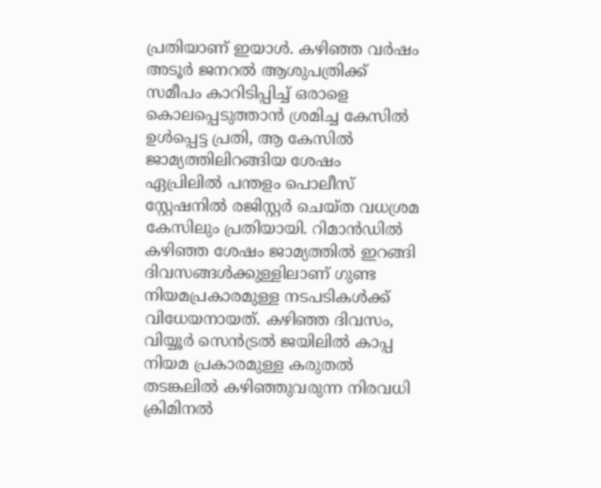പ്രതിയാണ് ഇയാൾ. കഴിഞ്ഞ വർഷം അടൂർ ജനറൽ ആശുപത്രിക്ക് സമീപം കാറിടിപ്പിച്ച് ഒരാളെ കൊലപ്പെടുത്താൻ ശ്രമിച്ച കേസിൽ ഉൾപ്പെട്ട പ്രതി, ആ കേസിൽ ജാമ്യത്തിലിറങ്ങിയ ശേഷം ഏപ്രിലിൽ പന്തളം പൊലീസ് സ്റ്റേഷനിൽ രജിസ്റ്റർ ചെയ്ത വധശ്രമ കേസിലും പ്രതിയായി. റിമാൻഡിൽ കഴിഞ്ഞ ശേഷം ജാമ്യത്തിൽ ഇറങ്ങി ദിവസങ്ങൾക്കുള്ളിലാണ് ഗുണ്ട നിയമപ്രകാരമുള്ള നടപടികൾക്ക് വിധേയനായത്. കഴിഞ്ഞ ദിവസം, വിയ്യൂർ സെൻട്രൽ ജയിലിൽ കാപ്പ നിയമ പ്രകാരമുള്ള കരുതൽ തടങ്കലിൽ കഴിഞ്ഞുവരുന്ന നിരവധി ക്രിമിനൽ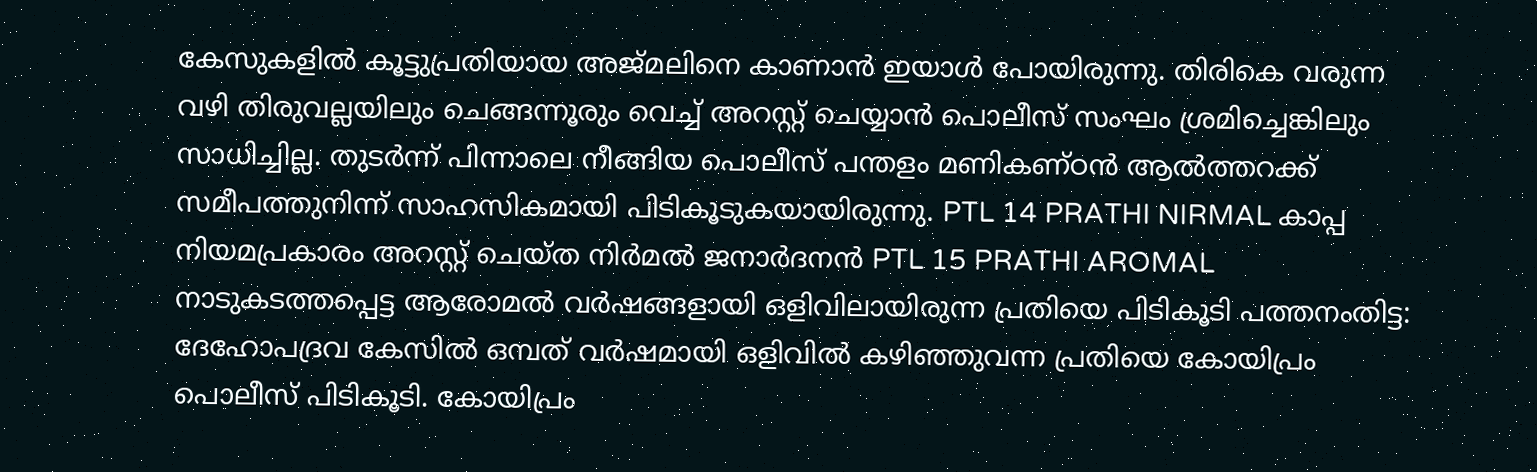കേസുകളിൽ കൂട്ടുപ്രതിയായ അജ്മലിനെ കാണാൻ ഇയാൾ പോയിരുന്നു. തിരികെ വരുന്ന വഴി തിരുവല്ലയിലും ചെങ്ങന്നൂരും വെച്ച് അറസ്റ്റ് ചെയ്യാൻ പൊലീസ് സംഘം ശ്രമിച്ചെങ്കിലും സാധിച്ചില്ല. തുടർന്ന് പിന്നാലെ നീങ്ങിയ പൊലീസ് പന്തളം മണികണ്ഠൻ ആൽത്തറക്ക് സമീപത്തുനിന്ന് സാഹസികമായി പിടികൂടുകയായിരുന്നു. PTL 14 PRATHI NIRMAL കാപ്പ നിയമപ്രകാരം അറസ്റ്റ് ചെയ്ത നിർമൽ ജനാർദനൻ PTL 15 PRATHI AROMAL നാടുകടത്തപ്പെട്ട ആരോമൽ വർഷങ്ങളായി ഒളിവിലായിരുന്ന പ്രതിയെ പിടികൂടി പത്തനംതിട്ട: ദേഹോപദ്രവ കേസിൽ ഒമ്പത് വർഷമായി ഒളിവിൽ കഴിഞ്ഞുവന്ന പ്രതിയെ കോയിപ്രം പൊലീസ് പിടികൂടി. കോയിപ്രം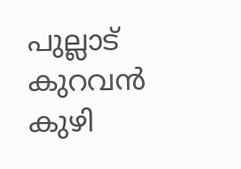പുല്ലാട് കുറവൻ കുഴി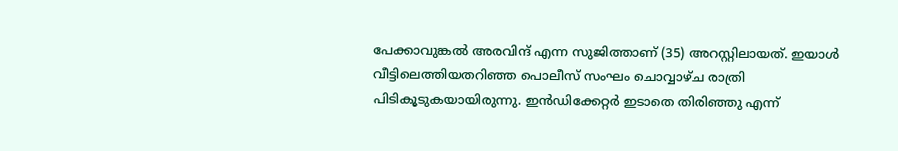പേക്കാവുങ്കൽ അരവിന്ദ് എന്ന സുജിത്താണ് (35) അറസ്റ്റിലായത്. ഇയാൾ വീട്ടിലെത്തിയതറിഞ്ഞ പൊലീസ് സംഘം ചൊവ്വാഴ്ച രാത്രി പിടികൂടുകയായിരുന്നു. ഇൻഡിക്കേറ്റർ ഇടാതെ തിരിഞ്ഞു എന്ന്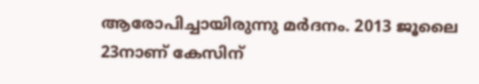ആരോപിച്ചായിരുന്നു മർദനം. 2013 ജൂലൈ 23നാണ് കേസിന്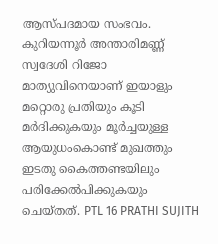ആസ്പദമായ സംഭവം. കുറിയന്നൂർ അന്താരിമണ്ണ് സ്വദേശി റിജോ മാത്യുവിനെയാണ് ഇയാളും മറ്റൊരു പ്രതിയും കൂടി മർദിക്കുകയും മൂർച്ചയുള്ള ആയുധംകൊണ്ട് മുഖത്തും ഇടതു കൈത്തണ്ടയിലും പരിക്കേൽപിക്കുകയും ചെയ്തത്. PTL 16 PRATHI SUJITH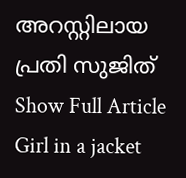അറസ്റ്റിലായ പ്രതി സുജിത്
Show Full Article
Girl in a jacket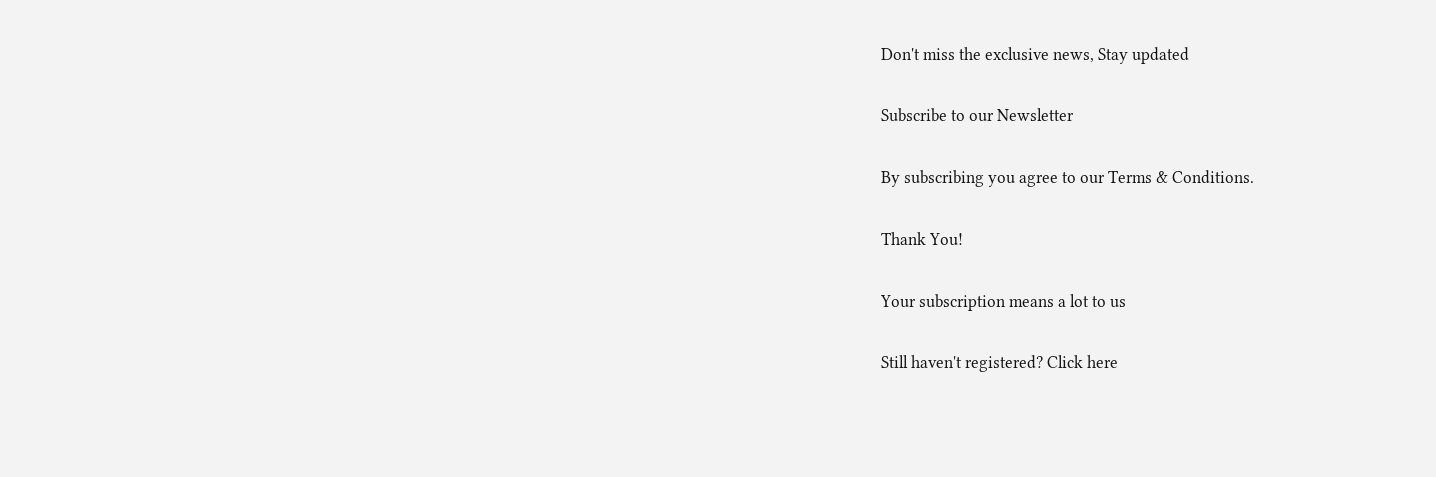Don't miss the exclusive news, Stay updated

Subscribe to our Newsletter

By subscribing you agree to our Terms & Conditions.

Thank You!

Your subscription means a lot to us

Still haven't registered? Click here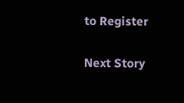to Register

Next Story